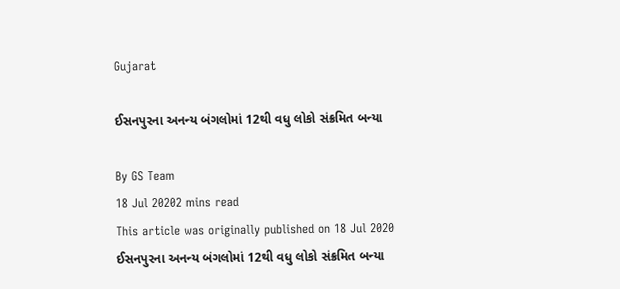Gujarat

ઈસનપુરના અનન્ય બંગલોમાં 12થી વધુ લોકો સંક્રમિત બન્યા

By GS Team
18 Jul 20202 mins read
This article was originally published on 18 Jul 2020
ઈસનપુરના અનન્ય બંગલોમાં 12થી વધુ લોકો સંક્રમિત બન્યા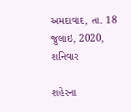અમદાવાદ, તા. 18 જુલાઇ, 2020, શનિવાર

શહેરના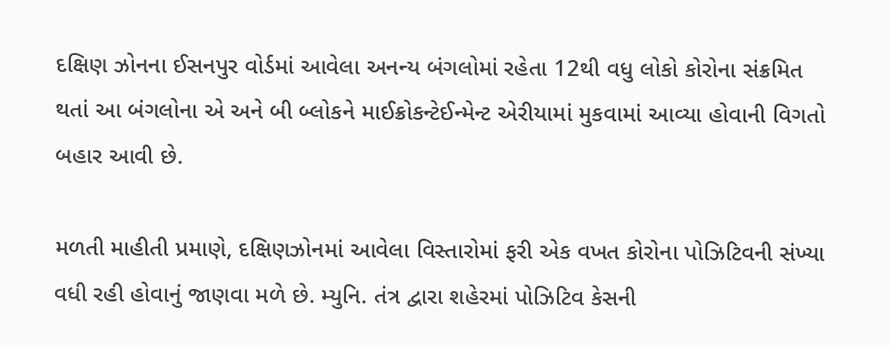દક્ષિણ ઝોનના ઈસનપુર વોર્ડમાં આવેલા અનન્ય બંગલોમાં રહેતા 12થી વધુ લોકો કોરોના સંક્રમિત થતાં આ બંગલોના એ અને બી બ્લોકને માઈક્રોકન્ટેઈન્મેન્ટ એરીયામાં મુકવામાં આવ્યા હોવાની વિગતો બહાર આવી છે.

મળતી માહીતી પ્રમાણે, દક્ષિણઝોનમાં આવેલા વિસ્તારોમાં ફરી એક વખત કોરોના પોઝિટિવની સંખ્યા વધી રહી હોવાનું જાણવા મળે છે. મ્યુનિ. તંત્ર દ્વારા શહેરમાં પોઝિટિવ કેસની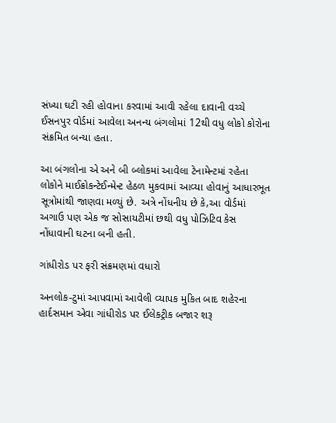સંખ્યા ઘટી રહી હોવાના કરવામાં આવી રહેલા દાવાની વચ્ચે ઈસનપુર વોર્ડમાં આવેલા અનન્ય બંગલોમાં 12થી વધુ લોકો કોરોના સંક્રમિત બન્યા હતા.

આ બંગલોના એ અને બી બ્લોકમાં આવેલા ટેનામેન્ટમાં રહેતા લોકોને માઈક્રોકન્ટેઈન્મેન્ટ હેઠળ મુકવામાં આવ્યા હોવાનું આધારભૂત સૂત્રોમાંથી જાણવા મળ્યું છે. અત્રે નોંધનીય છે કે,આ વોર્ડમાં અગાઉ પણ એક જ સોસાયટીમાં છથી વધુ પોઝિટિવ કેસ નોંધાવાની ઘટના બની હતી.

ગાંધીરોડ પર ફરી સંક્રમણમાં વધારો

અનલોક-ટુમાં આપવામાં આવેલી વ્યાપક મુકિત બાદ શહેરના હાર્દસમાન એવા ગાંધીરોડ પર ઈલેકટ્રીક બજાર શરૂ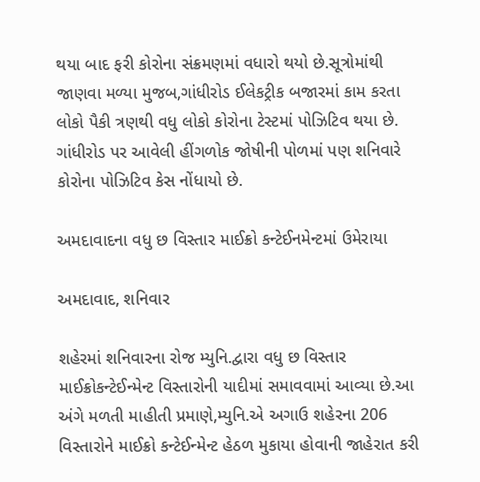થયા બાદ ફરી કોરોના સંક્રમણમાં વધારો થયો છે.સૂત્રોમાંથી જાણવા મળ્યા મુજબ,ગાંધીરોડ ઈલેકટ્રીક બજારમાં કામ કરતા લોકો પૈકી ત્રણથી વધુ લોકો કોરોના ટેસ્ટમાં પોઝિટિવ થયા છે. ગાંધીરોડ પર આવેલી હીંગળોક જોષીની પોળમાં પણ શનિવારે કોરોના પોઝિટિવ કેસ નોંધાયો છે.

અમદાવાદના વધુ છ વિસ્તાર માઈક્રો કન્ટેઈનમેન્ટમાં ઉમેરાયા

અમદાવાદ, શનિવાર

શહેરમાં શનિવારના રોજ મ્યુનિ.દ્વારા વધુ છ વિસ્તાર માઈક્રોકન્ટેઈન્મેન્ટ વિસ્તારોની યાદીમાં સમાવવામાં આવ્યા છે.આ અંગે મળતી માહીતી પ્રમાણે,મ્યુનિ.એ અગાઉ શહેરના 206 વિસ્તારોને માઈક્રો કન્ટેઈન્મેન્ટ હેઠળ મુકાયા હોવાની જાહેરાત કરી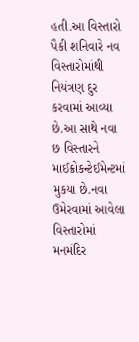હતી.આ વિસ્તારો પૈકી શનિવારે નવ વિસ્તારોમાંથી નિયંત્રણ દુર કરવામાં આવ્યા છે.આ સાથે નવા છ વિસ્તારને માઈક્રોકન્ટેઈમેન્ટમાં મુકયા છે.નવા ઉમેરવામાં આવેલા વિસ્તારોમાં મનમંદિર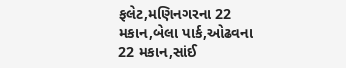ફલેટ,મણિનગરના 22 મકાન,બેલા પાર્ક,ઓઢવના 22 મકાન,સાંઈ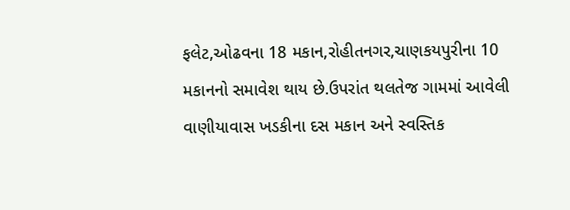ફલેટ,ઓઢવના 18 મકાન,રોહીતનગર,ચાણકયપુરીના 10 મકાનનો સમાવેશ થાય છે.ઉપરાંત થલતેજ ગામમાં આવેલી વાણીયાવાસ ખડકીના દસ મકાન અને સ્વસ્તિક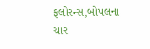ફલોરન્સ,બોપલના ચાર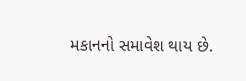મકાનનો સમાવેશ થાય છે.